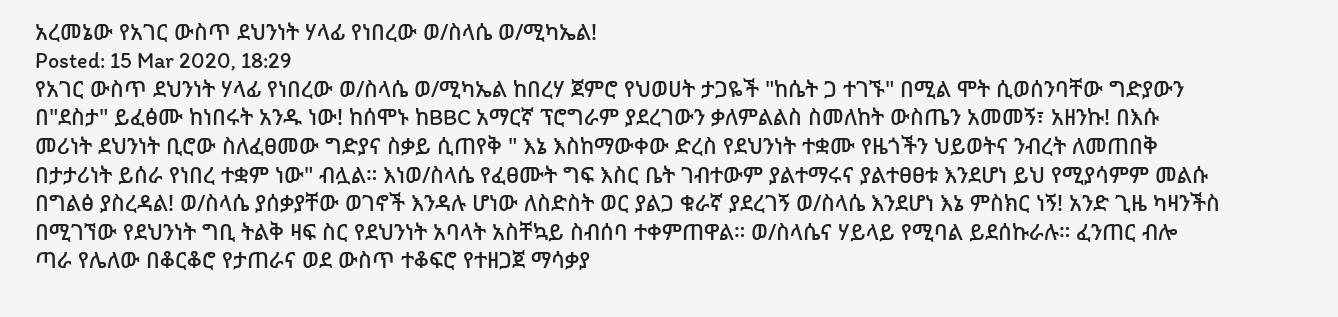አረመኔው የአገር ውስጥ ደህንነት ሃላፊ የነበረው ወ/ስላሴ ወ/ሚካኤል!
Posted: 15 Mar 2020, 18:29
የአገር ውስጥ ደህንነት ሃላፊ የነበረው ወ/ስላሴ ወ/ሚካኤል ከበረሃ ጀምሮ የህወሀት ታጋዬች "ከሴት ጋ ተገኙ" በሚል ሞት ሲወሰንባቸው ግድያውን በ"ደስታ" ይፈፅሙ ከነበሩት አንዱ ነው! ከሰሞኑ ከBBC አማርኛ ፕሮግራም ያደረገውን ቃለምልልስ ስመለከት ውስጤን አመመኝ፣ አዘንኩ! በእሱ መሪነት ደህንነት ቢሮው ስለፈፀመው ግድያና ስቃይ ሲጠየቅ " እኔ እስከማውቀው ድረስ የደህንነት ተቋሙ የዜጎችን ህይወትና ንብረት ለመጠበቅ በታታሪነት ይሰራ የነበረ ተቋም ነው" ብሏል። እነወ/ስላሴ የፈፀሙት ግፍ እስር ቤት ገብተውም ያልተማሩና ያልተፀፀቱ እንደሆነ ይህ የሚያሳምም መልሱ በግልፅ ያስረዳል! ወ/ስላሴ ያሰቃያቸው ወገኖች እንዳሉ ሆነው ለስድስት ወር ያልጋ ቁራኛ ያደረገኝ ወ/ስላሴ እንደሆነ እኔ ምስክር ነኝ! አንድ ጊዜ ካዛንችስ በሚገኘው የደህንነት ግቢ ትልቅ ዛፍ ስር የደህንነት አባላት አስቸኳይ ስብሰባ ተቀምጠዋል። ወ/ስላሴና ሃይላይ የሚባል ይደሰኩራሉ። ፈንጠር ብሎ ጣራ የሌለው በቆርቆሮ የታጠራና ወደ ውስጥ ተቆፍሮ የተዘጋጀ ማሳቃያ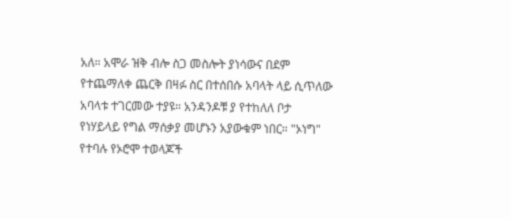አለ። አሞራ ዝቅ ብሎ ስጋ መስሎት ያነሳውና በደም የተጨማለቀ ጨርቅ በዛፉ ስር በተሰበሱ አባላት ላይ ሲጥለው አባላቱ ተገርመው ተያዩ። አንዳንዶቹ ያ የተከለለ ቦታ የነሃይላይ የግል ማሰቃያ መሆኑን አያውቁም ነበር። "ኦነግ" የተባሉ የኦሮሞ ተወላጆች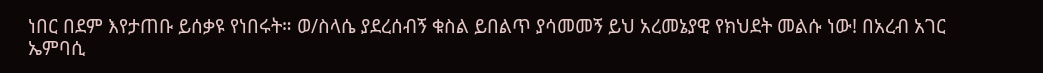ነበር በደም እየታጠቡ ይሰቃዩ የነበሩት። ወ/ስላሴ ያደረሰብኝ ቁስል ይበልጥ ያሳመመኝ ይህ አረመኔያዊ የክህደት መልሱ ነው! በአረብ አገር ኤምባሲ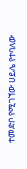ተመድቦ የሚገኘው ሀይሌ የተባለው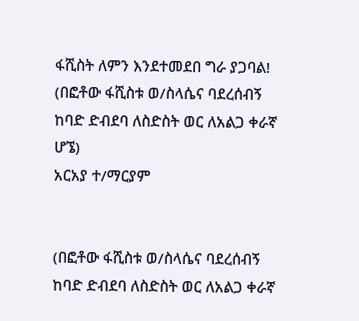ፋሺስት ለምን እንደተመደበ ግራ ያጋባል!
(በፎቶው ፋሺስቱ ወ/ስላሴና ባደረሰብኝ ከባድ ድብደባ ለስድስት ወር ለአልጋ ቀራኛ ሆኜ)
አርአያ ተ/ማርያም


(በፎቶው ፋሺስቱ ወ/ስላሴና ባደረሰብኝ ከባድ ድብደባ ለስድስት ወር ለአልጋ ቀራኛ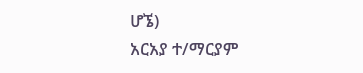ሆኜ)
አርአያ ተ/ማርያም